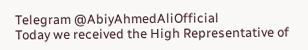Telegram @AbiyAhmedAliOfficial
Today we received the High Representative of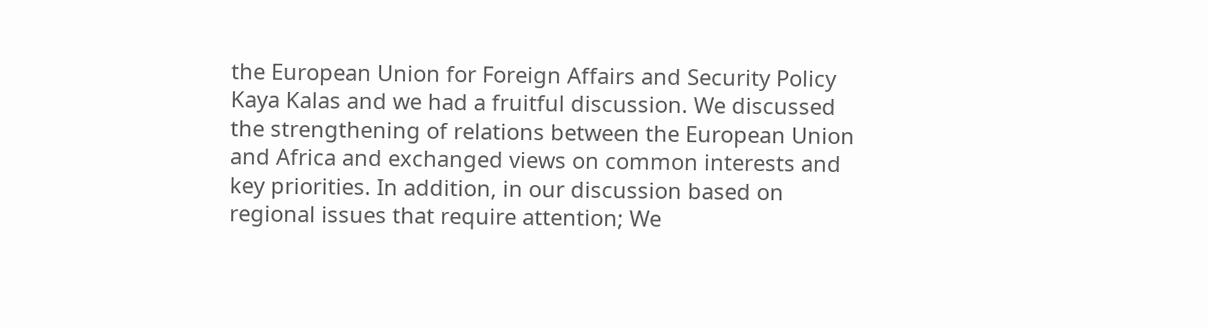the European Union for Foreign Affairs and Security Policy Kaya Kalas and we had a fruitful discussion. We discussed the strengthening of relations between the European Union and Africa and exchanged views on common interests and key priorities. In addition, in our discussion based on regional issues that require attention; We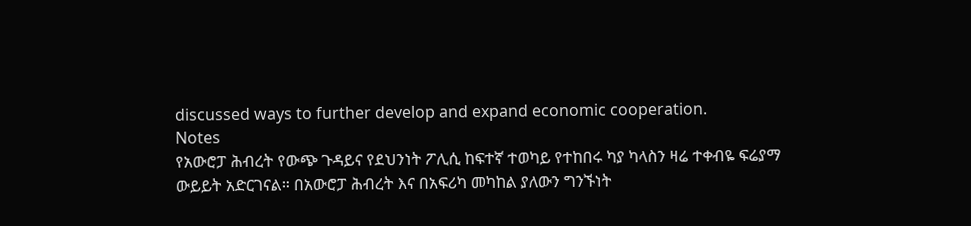discussed ways to further develop and expand economic cooperation.
Notes
የአውሮፓ ሕብረት የውጭ ጉዳይና የደህንነት ፖሊሲ ከፍተኛ ተወካይ የተከበሩ ካያ ካላስን ዛሬ ተቀብዬ ፍሬያማ ውይይት አድርገናል። በአውሮፓ ሕብረት እና በአፍሪካ መካከል ያለውን ግንኙነት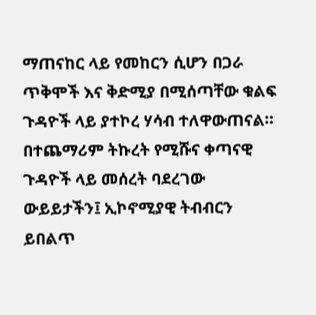ማጠናከር ላይ የመከርን ሲሆን በጋራ ጥቅሞች እና ቅድሚያ በሚሰጣቸው ቁልፍ ጉዳዮች ላይ ያተኮረ ሃሳብ ተለዋውጠናል። በተጨማሪም ትኩረት የሚሹና ቀጣናዊ ጉዳዮች ላይ መሰረት ባደረገው ውይይታችን፤ ኢኮኖሚያዊ ትብብርን ይበልጥ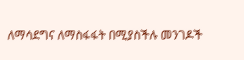ለማሳደግና ለማስፋፋት በሚያስችሉ መንገዶች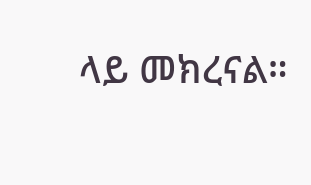ላይ መክረናል።